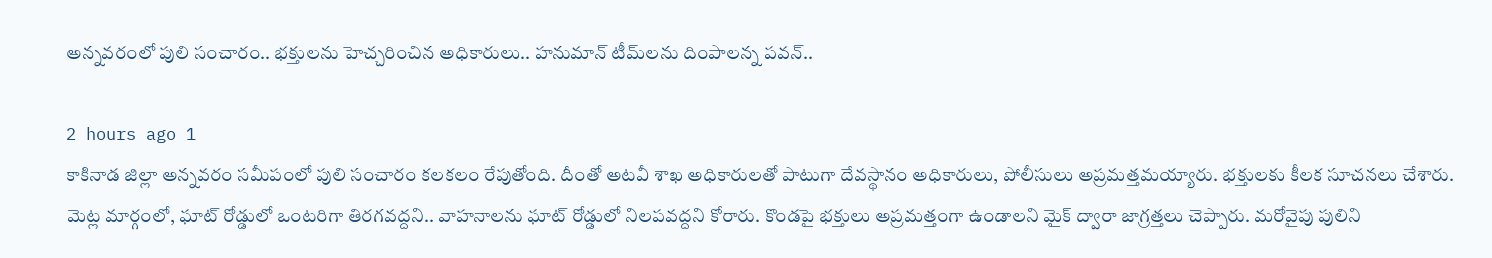అన్నవరంలో పులి సంచారం.. భక్తులను హెచ్చరించిన అధికారులు.. హనుమాన్ టీమ్‌‌లను దింపాలన్న పవన్..

2 hours ago 1
కాకినాడ జిల్లా అన్నవరం సమీపంలో పులి సంచారం కలకలం రేపుతోంది. దీంతో అటవీ శాఖ అధికారులతో పాటుగా దేవస్థానం అధికారులు, పోలీసులు అప్రమత్తమయ్యారు. భక్తులకు కీలక సూచనలు చేశారు. మెట్ల మార్గంలో, ఘాట్ రోడ్డులో ఒంటరిగా తిరగవద్దని.. వాహనాలను ఘాట్ రోడ్డులో నిలపవద్దని కోరారు. కొండపై భక్తులు అప్రమత్తంగా ఉండాలని మైక్ ద్వారా జాగ్రత్తలు చెప్పారు. మరోవైపు పులిని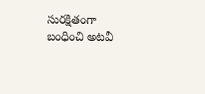సురక్షితంగా బంధించి అటవీ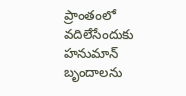ప్రాంతంలో వదిలేసేందుకు హనుమాన్ బృందాలను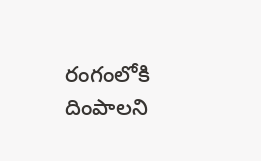రంగంలోకి దింపాలని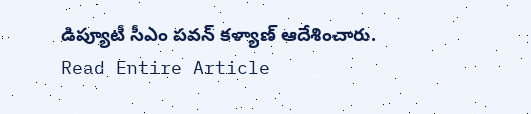డిప్యూటీ సీఎం పవన్ కళ్యాణ్ ఆదేశించారు.
Read Entire Article